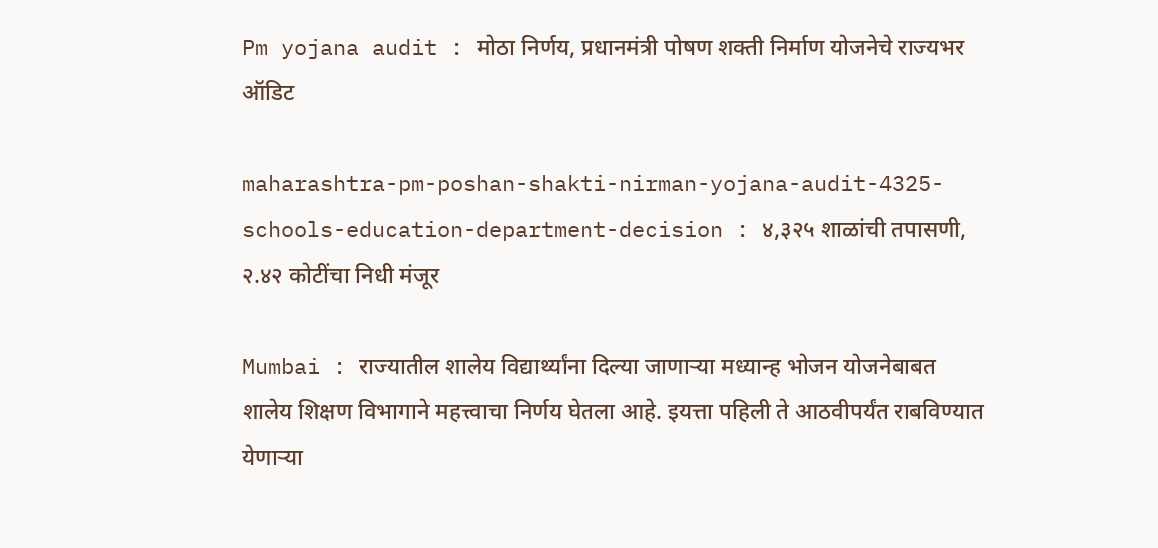Pm yojana audit : मोठा निर्णय, प्रधानमंत्री पोषण शक्ती निर्माण योजनेचे राज्यभर ऑडिट

maharashtra-pm-poshan-shakti-nirman-yojana-audit-4325-schools-education-department-decision : ४,३२५ शाळांची तपासणी, २.४२ कोटींचा निधी मंजूर

Mumbai : राज्यातील शालेय विद्यार्थ्यांना दिल्या जाणाऱ्या मध्यान्ह भोजन योजनेबाबत शालेय शिक्षण विभागाने महत्त्वाचा निर्णय घेतला आहे. इयत्ता पहिली ते आठवीपर्यंत राबविण्यात येणाऱ्या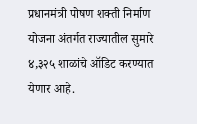प्रधानमंत्री पोषण शक्ती निर्माण योजना अंतर्गत राज्यातील सुमारे ४,३२५ शाळांचे ऑडिट करण्यात येणार आहे.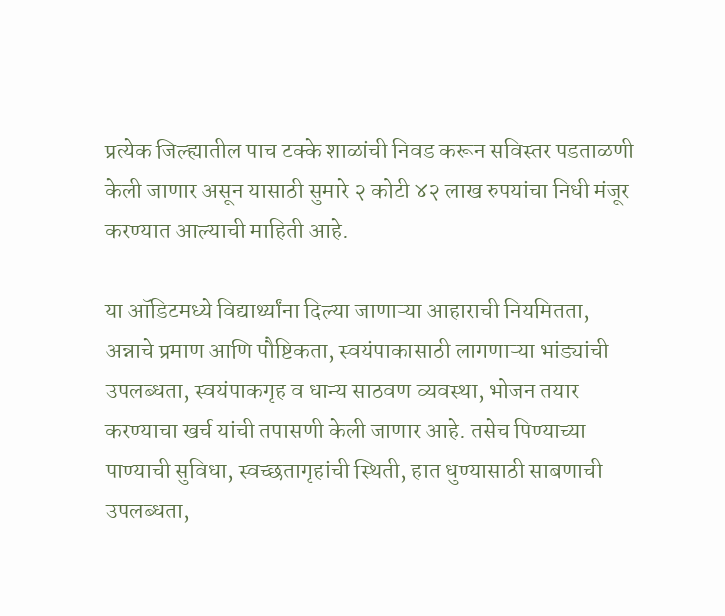प्रत्येक जिल्ह्यातील पाच टक्के शाळांची निवड करून सविस्तर पडताळणी केली जाणार असून यासाठी सुमारे २ कोटी ४२ लाख रुपयांचा निधी मंजूर करण्यात आल्याची माहिती आहे.

या ऑडिटमध्ये विद्यार्थ्यांना दिल्या जाणाऱ्या आहाराची नियमितता, अन्नाचे प्रमाण आणि पौष्टिकता, स्वयंपाकासाठी लागणाऱ्या भांड्यांची उपलब्धता, स्वयंपाकगृह व धान्य साठवण व्यवस्था, भोजन तयार करण्याचा खर्च यांची तपासणी केली जाणार आहे. तसेच पिण्याच्या पाण्याची सुविधा, स्वच्छतागृहांची स्थिती, हात धुण्यासाठी साबणाची उपलब्धता,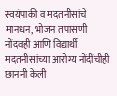स्वयंपाकी व मदतनीसांचे मानधन, भोजन तपासणी नोंदवही आणि विद्यार्थी मदतनीसांच्या आरोग्य नोंदींचीही छाननी केली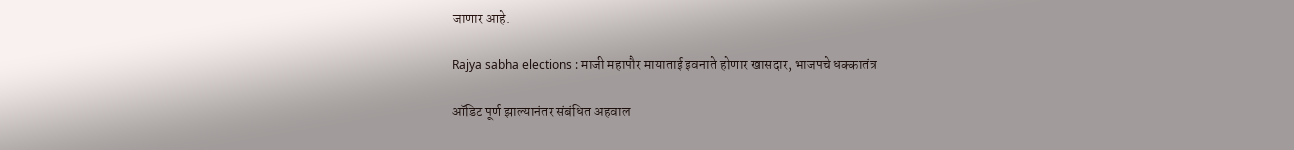जाणार आहे.

Rajya sabha elections : माजी महापौर मायाताई इवनाते होणार खासदार, भाजपचे धक्कातंत्र

ऑडिट पूर्ण झाल्यानंतर संबंधित अहवाल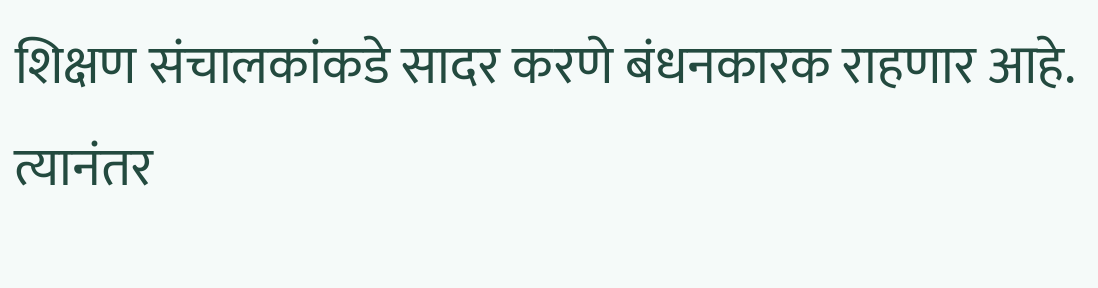शिक्षण संचालकांकडे सादर करणे बंधनकारक राहणार आहे. त्यानंतर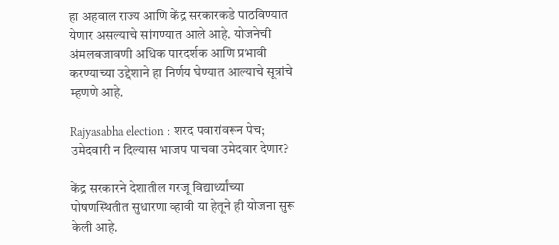हा अहवाल राज्य आणि केंद्र सरकारकडे पाठविण्यात येणार असल्याचे सांगण्यात आले आहे. योजनेची अंमलबजावणी अधिक पारदर्शक आणि प्रभावी करण्याच्या उद्देशाने हा निर्णय घेण्यात आल्याचे सूत्रांचे म्हणणे आहे.

Rajyasabha election : शरद पवारांवरून पेच; उमेदवारी न दिल्यास भाजप पाचवा उमेदवार देणार?

केंद्र सरकारने देशातील गरजू विद्यार्थ्यांच्या पोषणस्थितीत सुधारणा व्हावी या हेतूने ही योजना सुरू केली आहे.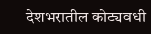देशभरातील कोट्यवधी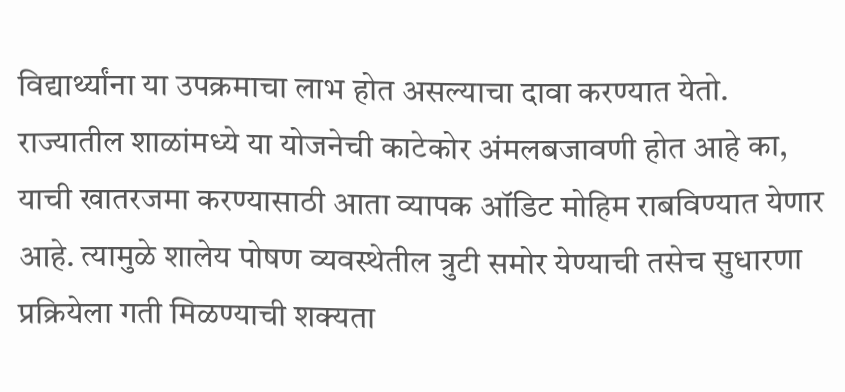विद्यार्थ्यांना या उपक्रमाचा लाभ होत असल्याचा दावा करण्यात येतो. राज्यातील शाळांमध्ये या योजनेची काटेकोर अंमलबजावणी होत आहे का, याची खातरजमा करण्यासाठी आता व्यापक ऑडिट मोहिम राबविण्यात येणार आहे. त्यामुळे शालेय पोषण व्यवस्थेतील त्रुटी समोर येण्याची तसेच सुधारणा प्रक्रियेला गती मिळण्याची शक्यता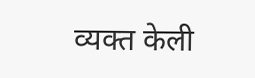व्यक्त केली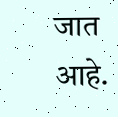जात आहे.